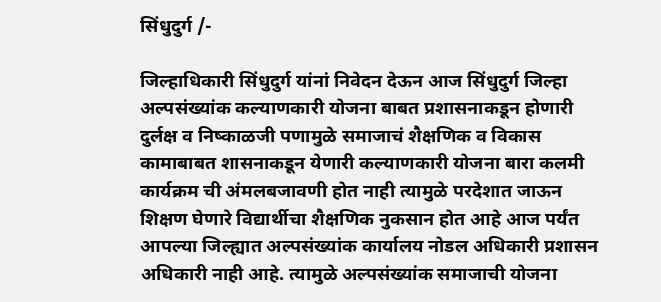सिंधुदुर्ग /-

जिल्हाधिकारी सिंधुदुर्ग यांनां निवेदन देऊन आज सिंधुदुर्ग जिल्हा अल्पसंख्यांक कल्याणकारी योजना बाबत प्रशासनाकडून होणारी दुर्लक्ष व निष्काळजी पणामुळे समाजाचं शैक्षणिक व विकास कामाबाबत शासनाकडून येणारी कल्याणकारी योजना बारा कलमी कार्यक्रम ची अंमलबजावणी होत नाही त्यामुळे परदेशात जाऊन शिक्षण घेणारे विद्यार्थीचा शैक्षणिक नुकसान होत आहे आज पर्यंत आपल्या जिल्ह्यात अल्पसंख्यांक कार्यालय नोडल अधिकारी प्रशासन अधिकारी नाही आहे. त्यामुळे अल्पसंख्यांक समाजाची योजना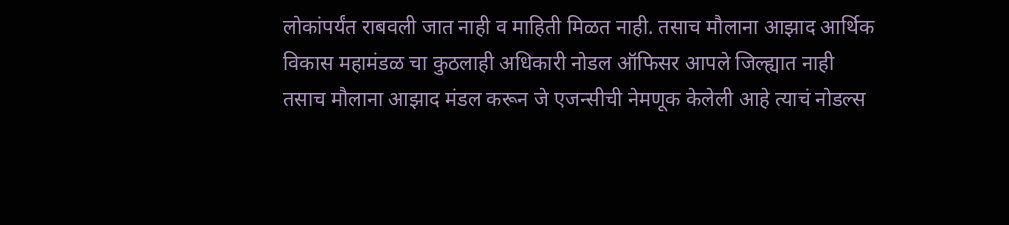लोकांपर्यंत राबवली जात नाही व माहिती मिळत नाही. तसाच मौलाना आझाद आर्थिक विकास महामंडळ चा कुठलाही अधिकारी नोडल ऑफिसर आपले जिल्ह्यात नाही तसाच मौलाना आझाद मंडल करून जे एजन्सीची नेमणूक केलेली आहे त्याचं नोडल्स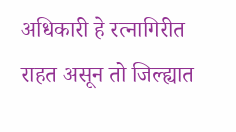अधिकारी हे रत्नागिरीत राहत असून तो जिल्ह्यात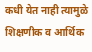कधी येत नाही त्यामुळे शिक्षणीक व आर्थिक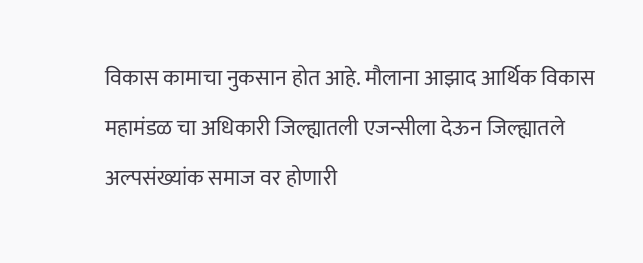विकास कामाचा नुकसान होत आहे. मौलाना आझाद आर्थिक विकास महामंडळ चा अधिकारी जिल्ह्यातली एजन्सीला देऊन जिल्ह्यातले अल्पसंख्यांक समाज वर होणारी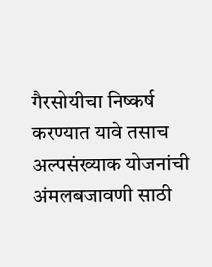गैरसोयीचा निष्कर्ष करण्यात यावे तसाच अल्पसंख्याक योजनांची अंमलबजावणी साठी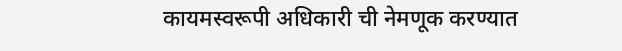कायमस्वरूपी अधिकारी ची नेमणूक करण्यात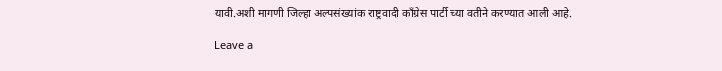यावी.अशी मागणी जिल्हा अल्पसंख्यांक राष्ट्रवादी काँग्रेस पार्टी च्या वतीने करण्यात आली आहे.

Leave a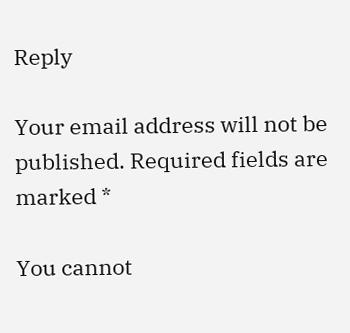Reply

Your email address will not be published. Required fields are marked *

You cannot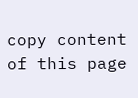copy content of this page